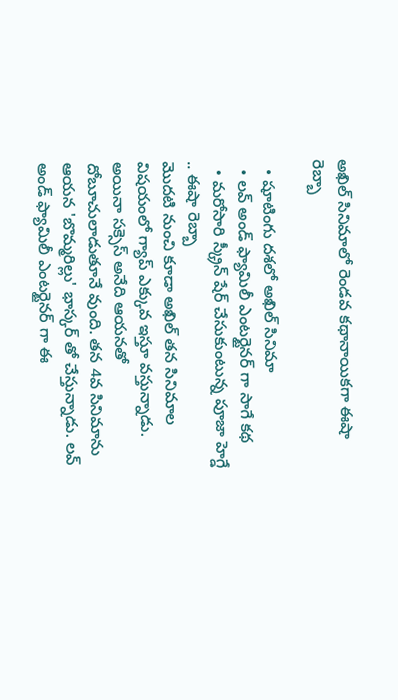అఖిల్ సినిమాలో రెండవ కథానాయికగా ఈషా రెబ్బా

  • షూటింగు దశలో అఖిల్ సినిమా
  • లవ్ అండ్ ఫ్యామిలీ ఎంటర్టైనర్ గా సాగే కథ
  • మరోసారి స్క్రీన్ షేర్ చేసుకుంటున్న పూజా హెగ్డే .. ఈషా రెబ్బా
మొదటి నుంచి కూడా అఖిల్ తన సినిమాల విషయంలో గ్యాప్ ఎక్కువ ఇస్తూ వస్తున్నాడు. అయినా సక్సెస్ అనేది ఆయనతో దోబూచులాడుతూనే వుంది. తన 4వ సినిమాను ఆయన 'బొమ్మరిల్లు' భాస్కర్ తో చేస్తున్నాడు. లవ్ అండ్ ఫ్యామిలీ ఎంటర్టైనర్ గా ఈ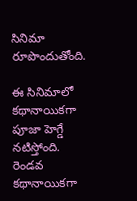సినిమా రూపొందుతోంది.

ఈ సినిమాలో కథానాయికగా పూజా హెగ్డే నటిస్తోంది. రెండవ కథానాయికగా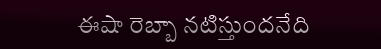ఈషా రెబ్బా నటిస్తుందనేది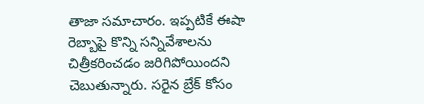తాజా సమాచారం. ఇప్పటికే ఈషా రెబ్బాపై కొన్ని సన్నివేశాలను చిత్రీకరించడం జరిగిపోయిందని చెబుతున్నారు. సరైన బ్రేక్ కోసం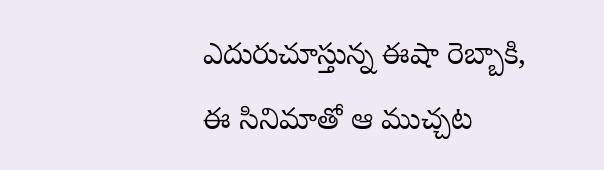ఎదురుచూస్తున్న ఈషా రెబ్బాకి, ఈ సినిమాతో ఆ ముచ్చట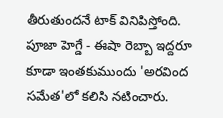తీరుతుందనే టాక్ వినిపిస్తోంది. పూజా హెగ్డే - ఈషా రెబ్బా ఇద్దరూ కూడా ఇంతకుముందు 'అరవింద సమేత'లో కలిసి నటించారు.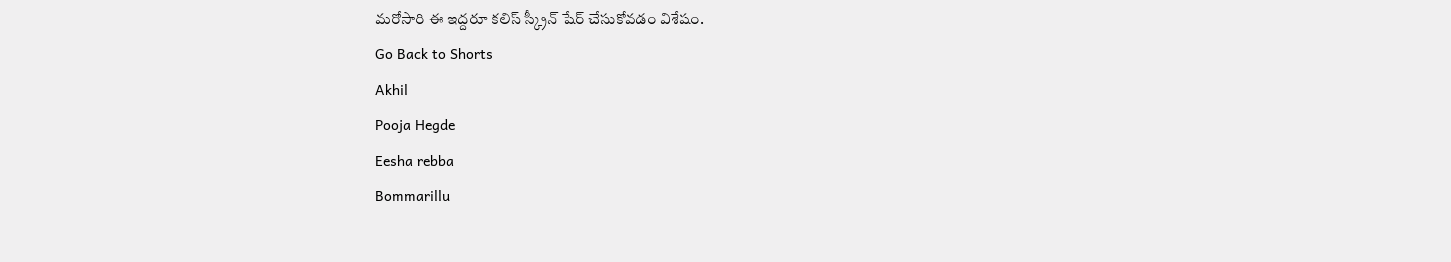మరోసారి ఈ ఇద్దరూ కలిస్ స్క్రీన్ షేర్ చేసుకోవడం విశేషం.
Go Back to Shorts
Akhil
Pooja Hegde
Eesha rebba
Bommarillu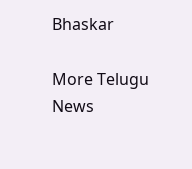Bhaskar

More Telugu News